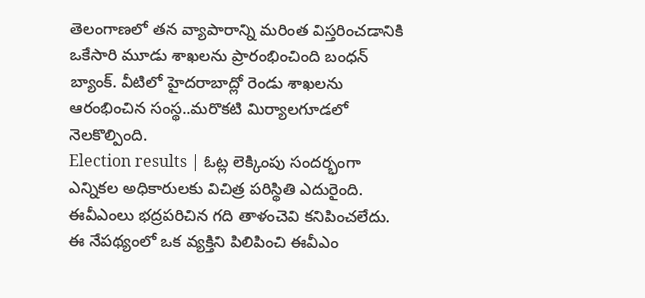తెలంగాణలో తన వ్యాపారాన్ని మరింత విస్తరించడానికి ఒకేసారి మూడు శాఖలను ప్రారంభించింది బంధన్ బ్యాంక్. వీటిలో హైదరాబాద్లో రెండు శాఖలను ఆరంభించిన సంస్థ..మరొకటి మిర్యాలగూడలో నెలకొల్పింది.
Election results | ఓట్ల లెక్కింపు సందర్భంగా ఎన్నికల అధికారులకు విచిత్ర పరిస్థితి ఎదురైంది. ఈవీఎంలు భద్రపరిచిన గది తాళంచెవి కనిపించలేదు. ఈ నేపథ్యంలో ఒక వ్యక్తిని పిలిపించి ఈవీఎం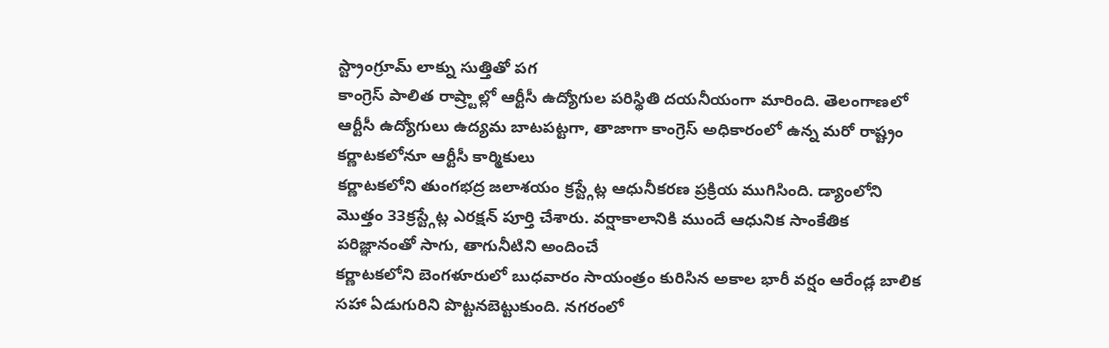స్ట్రాంగ్రూమ్ లాక్ను సుత్తితో పగ
కాంగ్రెస్ పాలిత రాష్ర్టాల్లో ఆర్టీసీ ఉద్యోగుల పరిస్థితి దయనీయంగా మారింది. తెలంగాణలో ఆర్టీసీ ఉద్యోగులు ఉద్యమ బాటపట్టగా, తాజాగా కాంగ్రెస్ అధికారంలో ఉన్న మరో రాష్ట్రం కర్ణాటకలోనూ ఆర్టీసీ కార్మికులు
కర్ణాటకలోని తుంగభద్ర జలాశయం క్రస్ట్గేట్ల ఆధునీకరణ ప్రక్రియ ముగిసింది. డ్యాంలోని మొత్తం 33క్రస్ట్గేట్ల ఎరక్షన్ పూర్తి చేశారు. వర్షాకాలానికి ముందే ఆధునిక సాంకేతిక పరిజ్ఞానంతో సాగు, తాగునీటిని అందించే
కర్ణాటకలోని బెంగళూరులో బుధవారం సాయంత్రం కురిసిన అకాల భారీ వర్షం ఆరేండ్ల బాలిక సహా ఏడుగురిని పొట్టనబెట్టుకుంది. నగరంలో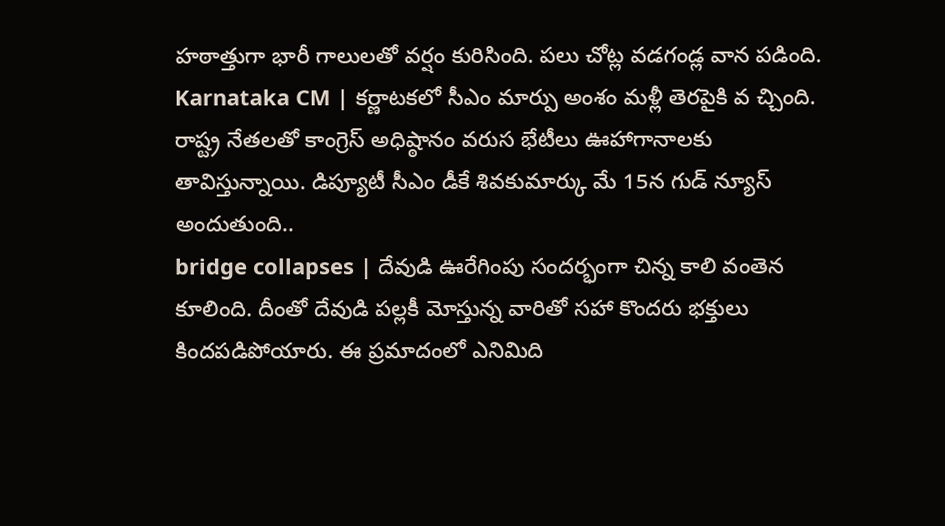హఠాత్తుగా భారీ గాలులతో వర్షం కురిసింది. పలు చోట్ల వడగండ్ల వాన పడింది.
Karnataka CM | కర్ణాటకలో సీఎం మార్పు అంశం మళ్లీ తెరపైకి వ చ్చింది. రాష్ట్ర నేతలతో కాంగ్రెస్ అధిష్ఠానం వరుస భేటీలు ఊహాగానాలకు తావిస్తున్నాయి. డిప్యూటీ సీఎం డీకే శివకుమార్కు మే 15న గుడ్ న్యూస్ అందుతుంది..
bridge collapses | దేవుడి ఊరేగింపు సందర్భంగా చిన్న కాలి వంతెన కూలింది. దీంతో దేవుడి పల్లకీ మోస్తున్న వారితో సహా కొందరు భక్తులు కిందపడిపోయారు. ఈ ప్రమాదంలో ఎనిమిది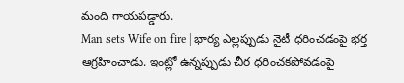మంది గాయపడ్డారు.
Man sets Wife on fire | భార్య ఎల్లప్పుడు నైటీ ధరించడంపై భర్త ఆగ్రహించాడు. ఇంట్లో ఉన్నప్పుడు చీర ధరించకపోవడంపై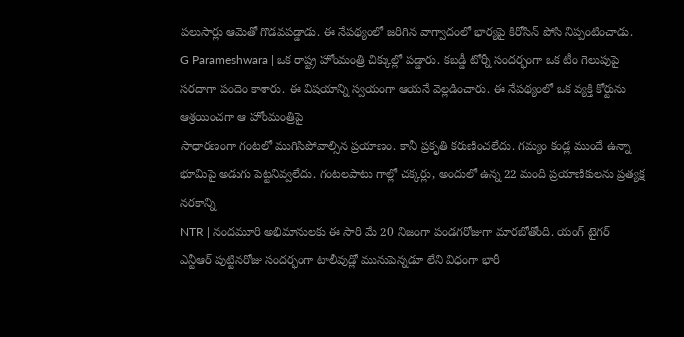పలుసార్లు ఆమెతో గొడవపడ్డాడు. ఈ నేపథ్యంలో జరిగిన వాగ్వాదంలో భార్యపై కిరోసిన్ పోసి నిప్పంటించాడు.
G Parameshwara | ఒక రాష్ట్ర హోంమంత్రి చిక్కుల్లో పడ్డారు. కబడ్డీ టోర్నీ సందర్భంగా ఒక టీం గెలుపుపై సరదాగా పందెం కాశారు. ఈ విషయాన్ని స్వయంగా ఆయనే వెల్లడించారు. ఈ నేపథ్యంలో ఒక వ్యక్తి కోర్టును ఆశ్రయించగా ఆ హోంమంత్రిపై
సాధారణంగా గంటలో ముగిసిపోవాల్సిన ప్రయాణం. కానీ ప్రకృతి కరుణించలేదు. గమ్యం కండ్ల ముందే ఉన్నా భూమిపై అడుగు పెట్టనివ్వలేదు. గంటలపాటు గాల్లో చక్కర్లు, అందులో ఉన్న 22 మంది ప్రయాణికులను ప్రత్యక్ష నరకాన్ని
NTR | నందమూరి అభిమానులకు ఈ సారి మే 20 నిజంగా పండగరోజుగా మారబోతోంది. యంగ్ టైగర్ ఎన్టీఆర్ పుట్టినరోజు సందర్భంగా టాలీవుడ్లో మునుపెన్నడూ లేని విధంగా భారీ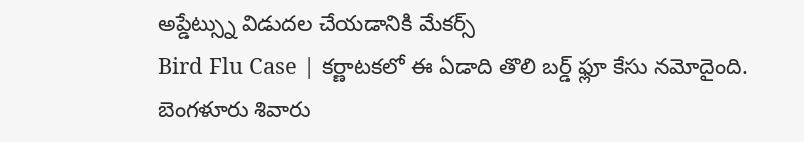అప్డేట్స్ను విడుదల చేయడానికి మేకర్స్
Bird Flu Case | కర్ణాటకలో ఈ ఏడాది తొలి బర్డ్ ఫ్లూ కేసు నమోదైంది. బెంగళూరు శివారు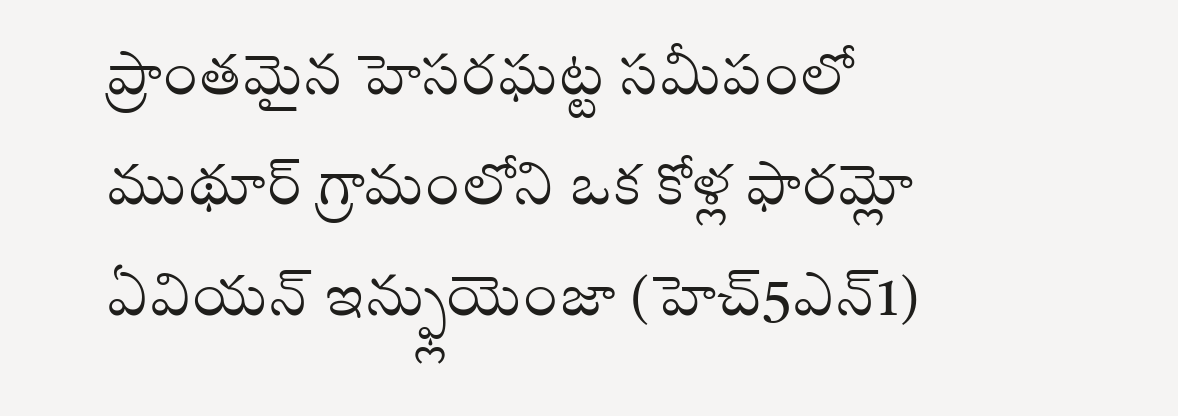ప్రాంతమైన హెసరఘట్ట సమీపంలో ముథూర్ గ్రామంలోని ఒక కోళ్ల ఫారమ్లో ఏవియన్ ఇన్ఫ్లుయెంజా (హెచ్5ఎన్1)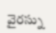వైరస్ను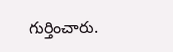గుర్తించారు.